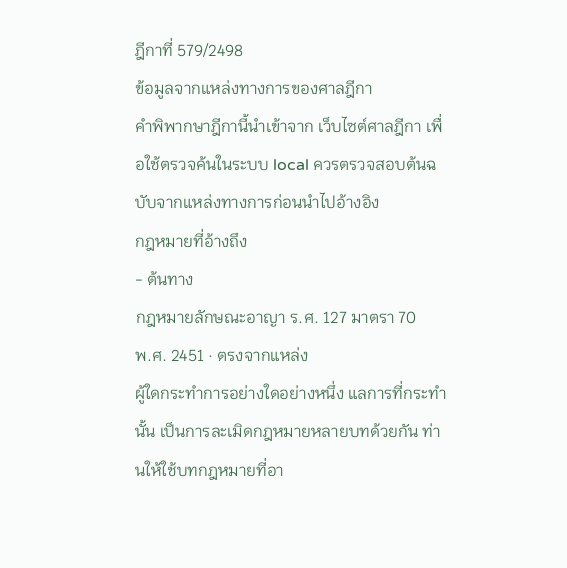ฎีกาที่ 579/2498
ข้อมูลจากแหล่งทางการของศาลฎีกา
คำพิพากษาฎีกานี้นำเข้าจาก เว็บไซต์ศาลฎีกา เพื่อใช้ตรวจค้นในระบบ local ควรตรวจสอบต้นฉบับจากแหล่งทางการก่อนนำไปอ้างอิง
กฎหมายที่อ้างถึง
- ต้นทาง
กฎหมายลักษณะอาญา ร.ศ. 127 มาตรา 70
พ.ศ. 2451 · ตรงจากแหล่ง
ผู้ใดกระทำการอย่างใดอย่างหนึ่ง แลการที่กระทำนั้น เป็นการละเมิดกฎหมายหลายบทด้วยกัน ท่านให้ใช้บทกฎหมายที่อา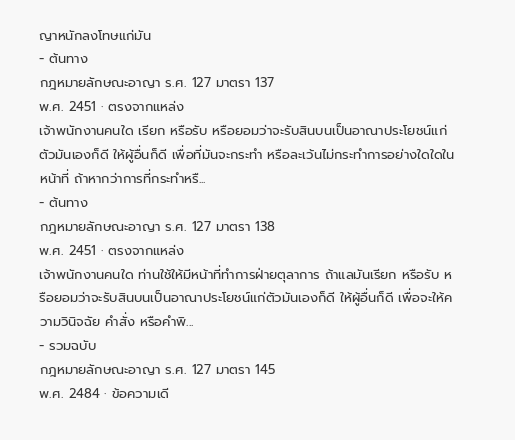ญาหนักลงโทษแก่มัน
- ต้นทาง
กฎหมายลักษณะอาญา ร.ศ. 127 มาตรา 137
พ.ศ. 2451 · ตรงจากแหล่ง
เจ้าพนักงานคนใด เรียก หรือรับ หรือยอมว่าจะรับสินบนเป็นอาณาประโยชน์แก่ตัวมันเองก็ดี ให้ผู้อื่นก็ดี เพื่อที่มันจะกระทำ หรือละเว้นไม่กระทำการอย่างใดใดในหน้าที่ ถ้าหากว่าการที่กระทำหรื...
- ต้นทาง
กฎหมายลักษณะอาญา ร.ศ. 127 มาตรา 138
พ.ศ. 2451 · ตรงจากแหล่ง
เจ้าพนักงานคนใด ท่านใช้ให้มีหน้าที่ทำการฝ่ายตุลาการ ถ้าแลมันเรียก หรือรับ หรือยอมว่าจะรับสินบนเป็นอาณาประโยชน์แก่ตัวมันเองก็ดี ให้ผู้อื่นก็ดี เพื่อจะให้ความวินิจฉัย คำสั่ง หรือคำพิ...
- รวมฉบับ
กฎหมายลักษณะอาญา ร.ศ. 127 มาตรา 145
พ.ศ. 2484 · ข้อความเดี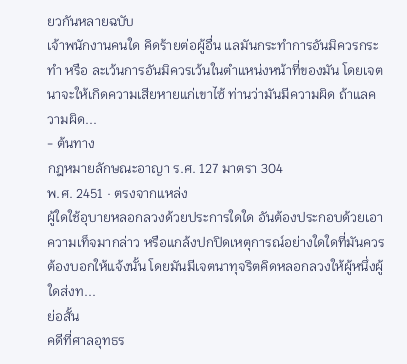ยวกันหลายฉบับ
เจ้าพนักงานคนใด คิดร้ายต่อผู้อื่น แลมันกระทำการอันมิควรกระทำ หรือ ละเว้นการอันมิควรเว้นในตำแหน่งหน้าที่ของมัน โดยเจตนาจะให้เกิดความเสียหายแก่เขาไซ้ ท่านว่ามันมีความผิด ถ้าแลความผิด...
- ต้นทาง
กฎหมายลักษณะอาญา ร.ศ. 127 มาตรา 304
พ.ศ. 2451 · ตรงจากแหล่ง
ผู้ใดใช้อุบายหลอกลวงด้วยประการใดใด อันต้องประกอบด้วยเอาความเท็จมากล่าว หรือแกล้งปกปิดเหตุการณ์อย่างใดใดที่มันควรต้องบอกให้แจ้งนั้น โดยมันมีเจตนาทุจริตคิดหลอกลวงให้ผู้หนึ่งผู้ใดส่งท...
ย่อสั้น
คดีที่ศาลอุทธร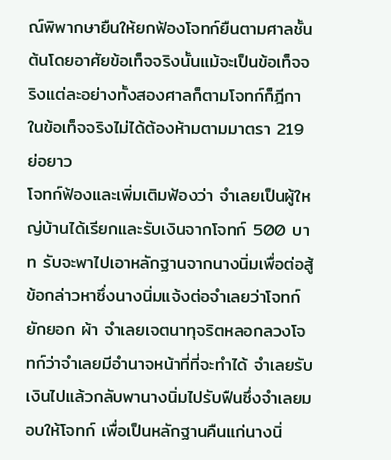ณ์พิพากษายืนให้ยกฟ้องโจทก์ยืนตามศาลชั้นต้นโดยอาศัยข้อเท็จจริงนั้นแม้จะเป็นข้อเท็จจริงแต่ละอย่างทั้งสองศาลก็ตามโจทก์ก็ฎีกาในข้อเท็จจริงไม่ได้ต้องห้ามตามมาตรา 219
ย่อยาว
โจทก์ฟ้องและเพิ่มเติมฟ้องว่า จำเลยเป็นผู้ใหญ่บ้านได้เรียกและรับเงินจากโจทก์ 500 บาท รับจะพาไปเอาหลักฐานจากนางนิ่มเพื่อต่อสู้ข้อกล่าวหาซึ่งนางนิ่มแจ้งต่อจำเลยว่าโจทก์ ยักยอก ผ้า จำเลยเจตนาทุจริตหลอกลวงโจทก์ว่าจำเลยมีอำนาจหน้าที่ที่จะทำได้ จำเลยรับเงินไปแล้วกลับพานางนิ่มไปรับฟืนซึ่งจำเลยมอบให้โจทก์ เพื่อเป็นหลักฐานคืนแก่นางนิ่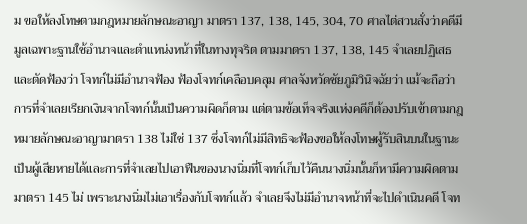ม ขอให้ลงโทษตามกฎหมายลักษณะอาญา มาตรา 137, 138, 145, 304, 70 ศาลไต่สวนสั่งว่าคดีมีมูลเฉพาะฐานใช้อำนาจและตำแหน่งหน้าที่ในทางทุจริต ตามมาตรา 137, 138, 145 จำเลยปฏิเสธ และตัดฟ้องว่า โจทก์ไม่มีอำนาจฟ้อง ฟ้องโจทก์เคลือบคลุม ศาลจังหวัดชัยภูมิวินิจฉัยว่า แม้จะถือว่าการที่จำเลยเรียกเงินจากโจทก์นั้นเป็นความผิดก็ตาม แต่ตามข้อเท็จจริงแห่งคดีก็ต้องปรับเข้าตามกฎหมายลักษณะอาญามาตรา 138 ไม่ใช่ 137 ซึ่งโจทก์ไม่มีสิทธิจะฟ้องขอให้ลงโทษผู้รับสินบนในฐานะเป็นผู้เสียหายได้และการที่จำเลยไปเอาฟืนของนางนิ่มที่โจทก์เก็บไว้คืนนางนิ่มนั้นก็หามีความผิดตามมาตรา 145 ไม่ เพราะนางนิ่มไม่เอาเรื่องกับโจทก์แล้ว จำเลยจึงไม่มีอำนาจหน้าที่จะไปดำเนินคดี โจท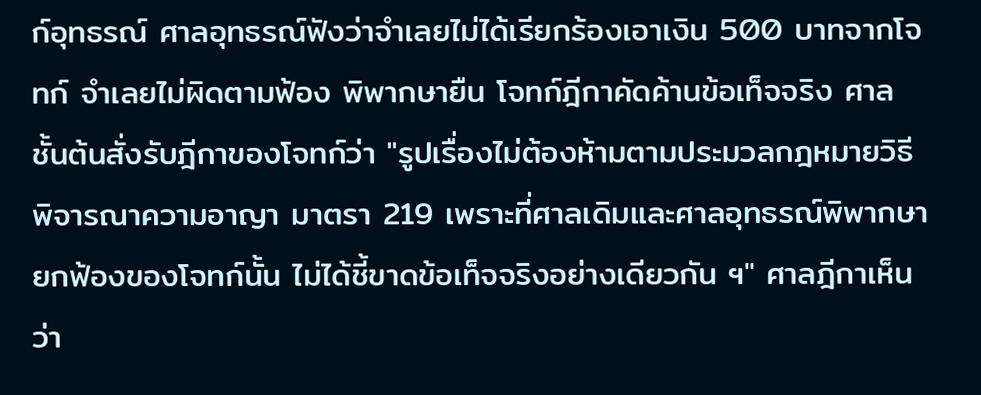ก์อุทธรณ์ ศาลอุทธรณ์ฟังว่าจำเลยไม่ได้เรียกร้องเอาเงิน 500 บาทจากโจทก์ จำเลยไม่ผิดตามฟ้อง พิพากษายืน โจทก์ฎีกาคัดค้านข้อเท็จจริง ศาลชั้นต้นสั่งรับฎีกาของโจทก์ว่า "รูปเรื่องไม่ต้องห้ามตามประมวลกฎหมายวิธีพิจารณาความอาญา มาตรา 219 เพราะที่ศาลเดิมและศาลอุทธรณ์พิพากษายกฟ้องของโจทก์นั้น ไม่ได้ชี้ขาดข้อเท็จจริงอย่างเดียวกัน ฯ" ศาลฎีกาเห็นว่า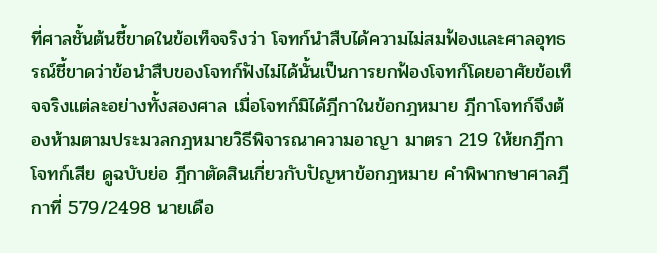ที่ศาลชั้นต้นชี้ขาดในข้อเท็จจริงว่า โจทก์นำสืบได้ความไม่สมฟ้องและศาลอุทธรณ์ชี้ขาดว่าข้อนำสืบของโจทก์ฟังไม่ได้นั้นเป็นการยกฟ้องโจทก์โดยอาศัยข้อเท็จจริงแต่ละอย่างทั้งสองศาล เมื่อโจทก์มิได้ฎีกาในข้อกฎหมาย ฎีกาโจทก์จึงต้องห้ามตามประมวลกฎหมายวิธีพิจารณาความอาญา มาตรา 219 ให้ยกฎีกาโจทก์เสีย ดูฉบับย่อ ฎีกาตัดสินเกี่ยวกับปัญหาข้อกฎหมาย คำพิพากษาศาลฎีกาที่ 579/2498 นายเดือ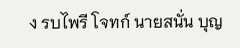ง รบไพรี โจทก์ นายสนั่น บุญ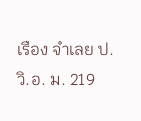เรือง จำเลย ป.วิ.อ. ม. 219